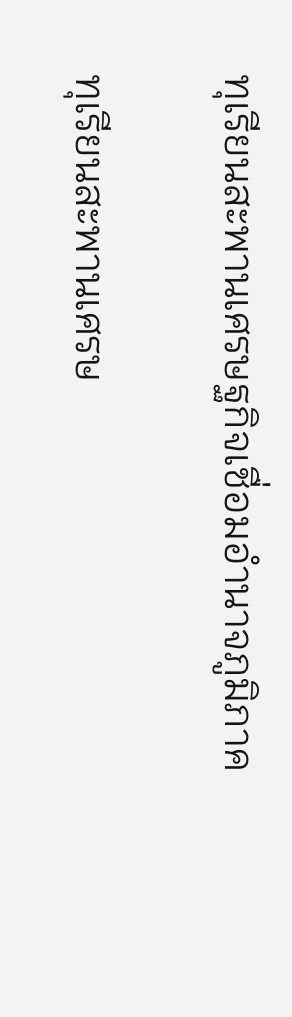ทุเรียนสะพานเศรษฐกิจเชื่อมอำนาจภูมิภาค

ทุเรียนสะพานเศรษ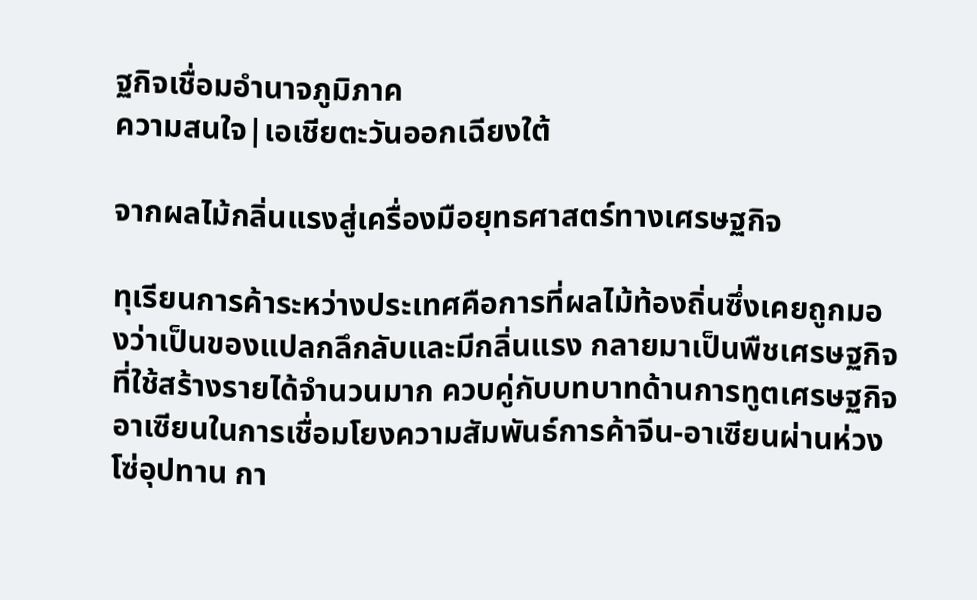ฐกิจเชื่อมอำนาจภูมิภาค
ความสนใจ|เอเชียตะวันออกเฉียงใต้

จากผลไม้กลิ่นแรงสู่เครื่องมือยุทธศาสตร์ทางเศรษฐกิจ

ทุเรียนการค้าระหว่างประเทศคือการที่ผลไม้ท้องถิ่นซึ่งเคยถูกมองว่าเป็นของแปลกลึกลับและมีกลิ่นแรง กลายมาเป็นพืชเศรษฐกิจที่ใช้สร้างรายได้จำนวนมาก ควบคู่กับบทบาทด้านการทูตเศรษฐกิจอาเซียนในการเชื่อมโยงความสัมพันธ์การค้าจีน-อาเซียนผ่านห่วงโซ่อุปทาน กา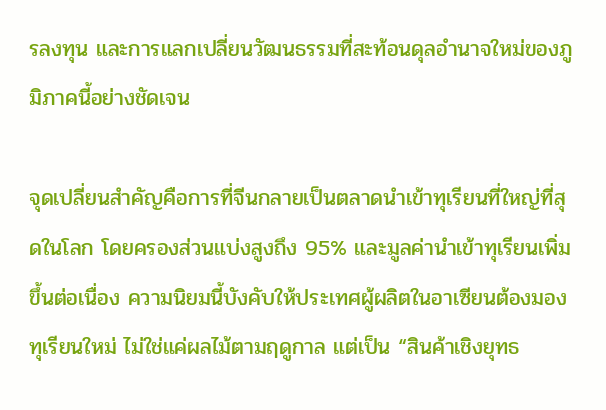รลงทุน และการแลกเปลี่ยนวัฒนธรรมที่สะท้อนดุลอำนาจใหม่ของภูมิภาคนี้อย่างชัดเจน

จุดเปลี่ยนสำคัญคือการที่จีนกลายเป็นตลาดนำเข้าทุเรียนที่ใหญ่ที่สุดในโลก โดยครองส่วนแบ่งสูงถึง 95% และมูลค่านำเข้าทุเรียนเพิ่มขึ้นต่อเนื่อง ความนิยมนี้บังคับให้ประเทศผู้ผลิตในอาเซียนต้องมองทุเรียนใหม่ ไม่ใช่แค่ผลไม้ตามฤดูกาล แต่เป็น “สินค้าเชิงยุทธ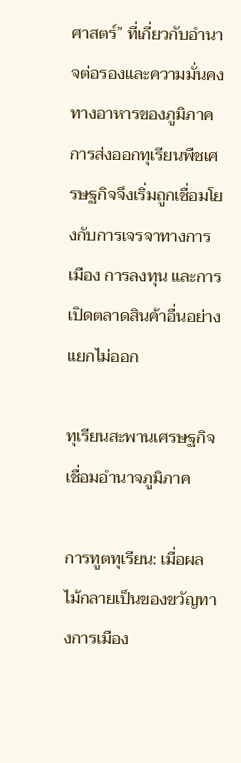ศาสตร์” ที่เกี่ยวกับอำนาจต่อรองและความมั่นคงทางอาหารของภูมิภาค การส่งออกทุเรียนพืชเศรษฐกิจจึงเริ่มถูกเชื่อมโยงกับการเจรจาทางการเมือง การลงทุน และการเปิดตลาดสินค้าอื่นอย่างแยกไม่ออก

ทุเรียนสะพานเศรษฐกิจเชื่อมอำนาจภูมิภาค

การทูตทุเรียน: เมื่อผลไม้กลายเป็นของขวัญทางการเมือง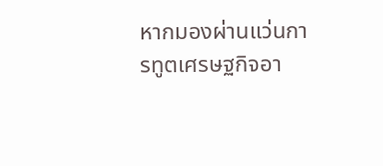หากมองผ่านแว่นการทูตเศรษฐกิจอา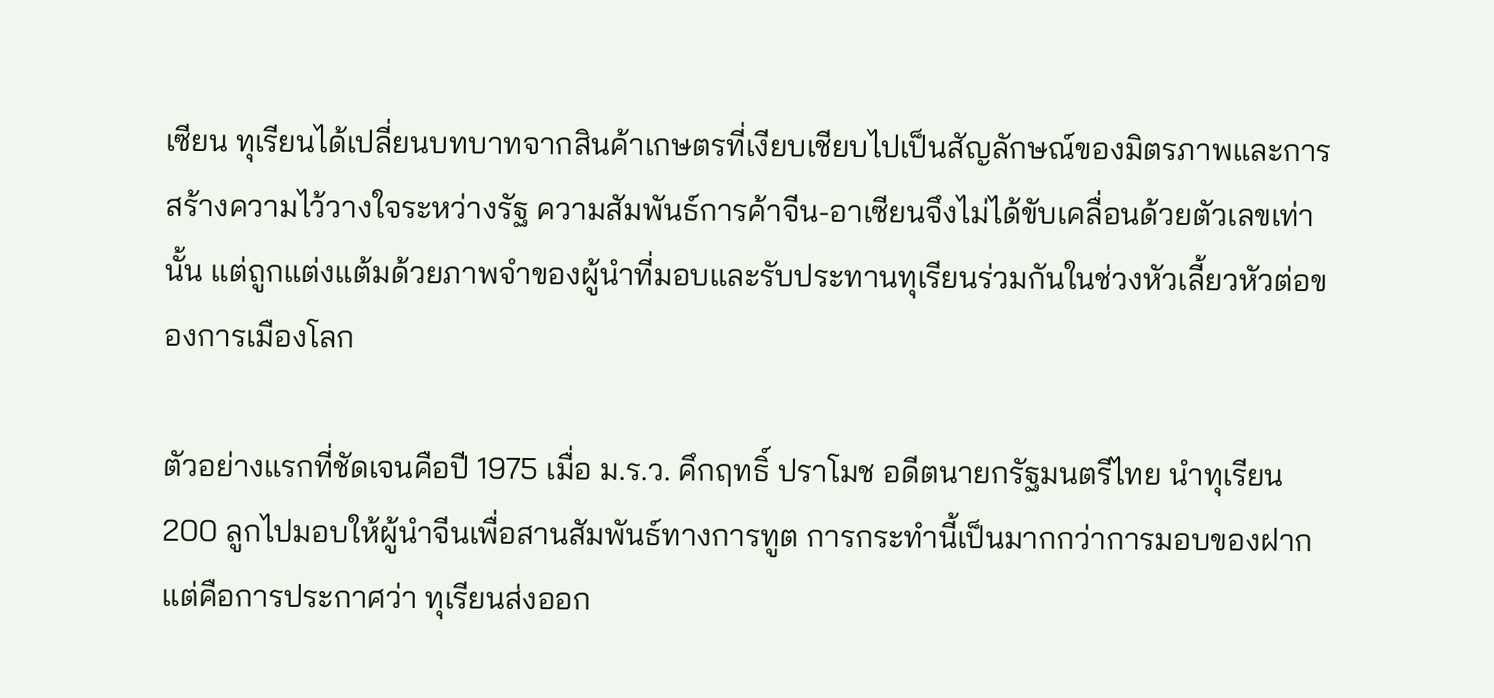เซียน ทุเรียนได้เปลี่ยนบทบาทจากสินค้าเกษตรที่เงียบเชียบไปเป็นสัญลักษณ์ของมิตรภาพและการสร้างความไว้วางใจระหว่างรัฐ ความสัมพันธ์การค้าจีน-อาเซียนจึงไม่ได้ขับเคลื่อนด้วยตัวเลขเท่านั้น แต่ถูกแต่งแต้มด้วยภาพจำของผู้นำที่มอบและรับประทานทุเรียนร่วมกันในช่วงหัวเลี้ยวหัวต่อของการเมืองโลก

ตัวอย่างแรกที่ชัดเจนคือปี 1975 เมื่อ ม.ร.ว. คึกฤทธิ์ ปราโมช อดีตนายกรัฐมนตรีไทย นำทุเรียน 200 ลูกไปมอบให้ผู้นำจีนเพื่อสานสัมพันธ์ทางการทูต การกระทำนี้เป็นมากกว่าการมอบของฝาก แต่คือการประกาศว่า ทุเรียนส่งออก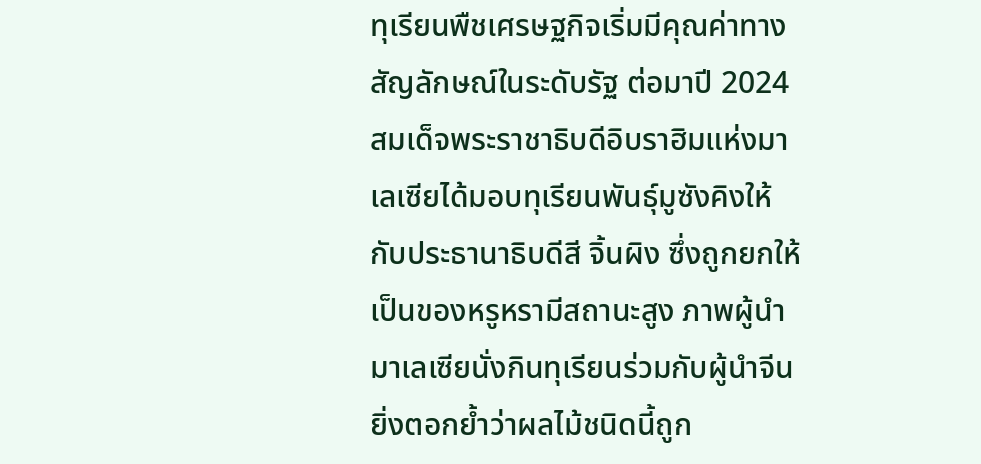ทุเรียนพืชเศรษฐกิจเริ่มมีคุณค่าทางสัญลักษณ์ในระดับรัฐ ต่อมาปี 2024 สมเด็จพระราชาธิบดีอิบราฮิมแห่งมาเลเซียได้มอบทุเรียนพันธุ์มูซังคิงให้กับประธานาธิบดีสี จิ้นผิง ซึ่งถูกยกให้เป็นของหรูหรามีสถานะสูง ภาพผู้นำมาเลเซียนั่งกินทุเรียนร่วมกับผู้นำจีนยิ่งตอกย้ำว่าผลไม้ชนิดนี้ถูก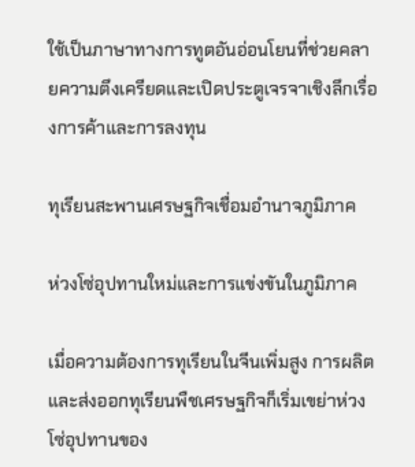ใช้เป็นภาษาทางการทูตอันอ่อนโยนที่ช่วยคลายความตึงเครียดและเปิดประตูเจรจาเชิงลึกเรื่องการค้าและการลงทุน

ทุเรียนสะพานเศรษฐกิจเชื่อมอำนาจภูมิภาค

ห่วงโซ่อุปทานใหม่และการแข่งขันในภูมิภาค

เมื่อความต้องการทุเรียนในจีนเพิ่มสูง การผลิตและส่งออกทุเรียนพืชเศรษฐกิจก็เริ่มเขย่าห่วงโซ่อุปทานของ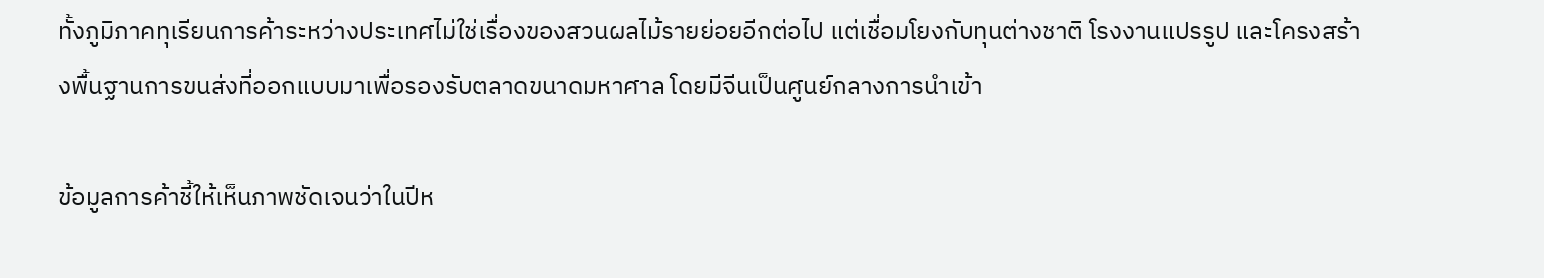ทั้งภูมิภาคทุเรียนการค้าระหว่างประเทศไม่ใช่เรื่องของสวนผลไม้รายย่อยอีกต่อไป แต่เชื่อมโยงกับทุนต่างชาติ โรงงานแปรรูป และโครงสร้างพื้นฐานการขนส่งที่ออกแบบมาเพื่อรองรับตลาดขนาดมหาศาล โดยมีจีนเป็นศูนย์กลางการนำเข้า

ข้อมูลการค้าชี้ให้เห็นภาพชัดเจนว่าในปีห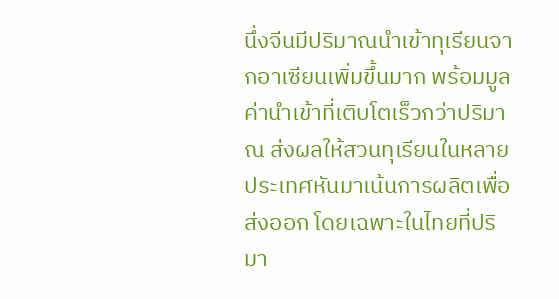นึ่งจีนมีปริมาณนำเข้าทุเรียนจากอาเซียนเพิ่มขึ้นมาก พร้อมมูลค่านำเข้าที่เติบโตเร็วกว่าปริมาณ ส่งผลให้สวนทุเรียนในหลายประเทศหันมาเน้นการผลิตเพื่อส่งออก โดยเฉพาะในไทยที่ปริมา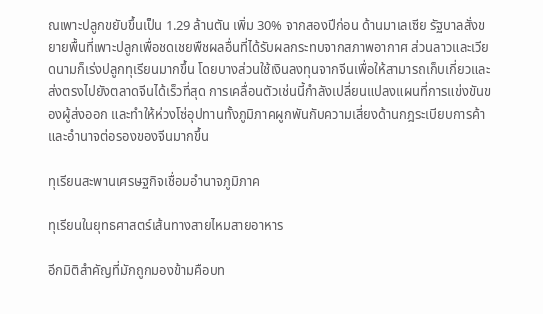ณเพาะปลูกขยับขึ้นเป็น 1.29 ล้านตัน เพิ่ม 30% จากสองปีก่อน ด้านมาเลเซีย รัฐบาลสั่งขยายพื้นที่เพาะปลูกเพื่อชดเชยพืชผลอื่นที่ได้รับผลกระทบจากสภาพอากาศ ส่วนลาวและเวียดนามก็เร่งปลูกทุเรียนมากขึ้น โดยบางส่วนใช้เงินลงทุนจากจีนเพื่อให้สามารถเก็บเกี่ยวและส่งตรงไปยังตลาดจีนได้เร็วที่สุด การเคลื่อนตัวเช่นนี้กำลังเปลี่ยนแปลงแผนที่การแข่งขันของผู้ส่งออก และทำให้ห่วงโซ่อุปทานทั้งภูมิภาคผูกพันกับความเสี่ยงด้านกฎระเบียบการค้าและอำนาจต่อรองของจีนมากขึ้น

ทุเรียนสะพานเศรษฐกิจเชื่อมอำนาจภูมิภาค

ทุเรียนในยุทธศาสตร์เส้นทางสายไหมสายอาหาร

อีกมิติสำคัญที่มักถูกมองข้ามคือบท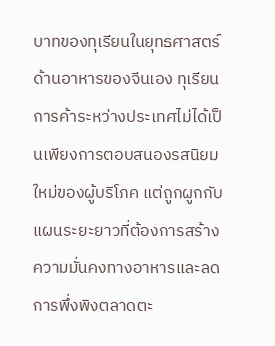บาทของทุเรียนในยุทธศาสตร์ด้านอาหารของจีนเอง ทุเรียนการค้าระหว่างประเทศไม่ได้เป็นเพียงการตอบสนองรสนิยมใหม่ของผู้บริโภค แต่ถูกผูกกับแผนระยะยาวที่ต้องการสร้างความมั่นคงทางอาหารและลดการพึ่งพิงตลาดตะ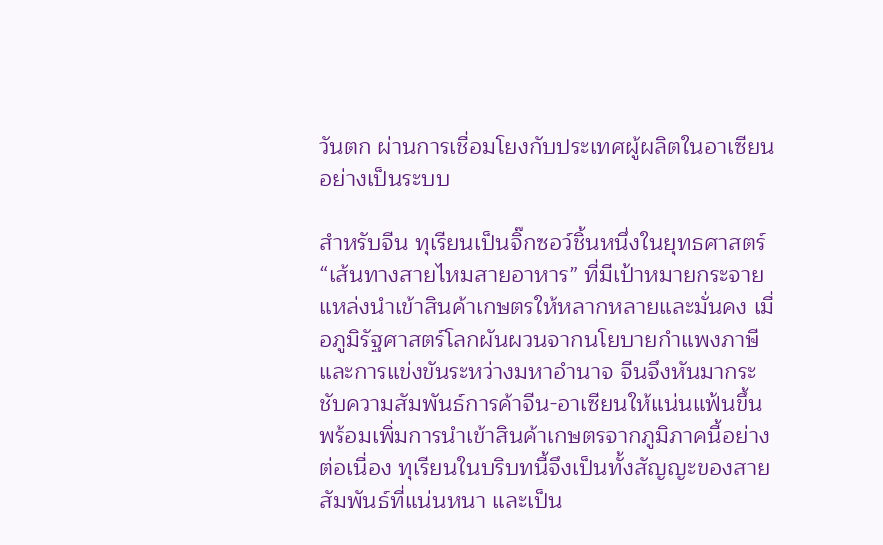วันตก ผ่านการเชื่อมโยงกับประเทศผู้ผลิตในอาเซียนอย่างเป็นระบบ

สำหรับจีน ทุเรียนเป็นจิ๊กซอว์ชิ้นหนึ่งในยุทธศาสตร์ “เส้นทางสายไหมสายอาหาร” ที่มีเป้าหมายกระจายแหล่งนำเข้าสินค้าเกษตรให้หลากหลายและมั่นคง เมื่อภูมิรัฐศาสตร์โลกผันผวนจากนโยบายกำแพงภาษีและการแข่งขันระหว่างมหาอำนาจ จีนจึงหันมากระชับความสัมพันธ์การค้าจีน-อาเซียนให้แน่นแฟ้นขึ้นพร้อมเพิ่มการนำเข้าสินค้าเกษตรจากภูมิภาคนี้อย่างต่อเนื่อง ทุเรียนในบริบทนี้จึงเป็นทั้งสัญญะของสายสัมพันธ์ที่แน่นหนา และเป็น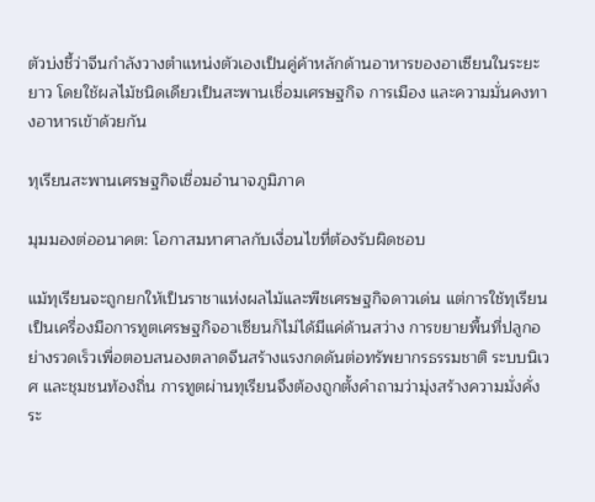ตัวบ่งชี้ว่าจีนกำลังวางตำแหน่งตัวเองเป็นคู่ค้าหลักด้านอาหารของอาเซียนในระยะยาว โดยใช้ผลไม้ชนิดเดียวเป็นสะพานเชื่อมเศรษฐกิจ การเมือง และความมั่นคงทางอาหารเข้าด้วยกัน

ทุเรียนสะพานเศรษฐกิจเชื่อมอำนาจภูมิภาค

มุมมองต่ออนาคต: โอกาสมหาศาลกับเงื่อนไขที่ต้องรับผิดชอบ

แม้ทุเรียนจะถูกยกให้เป็นราชาแห่งผลไม้และพืชเศรษฐกิจดาวเด่น แต่การใช้ทุเรียนเป็นเครื่องมือการทูตเศรษฐกิจอาเซียนก็ไม่ได้มีแค่ด้านสว่าง การขยายพื้นที่ปลูกอย่างรวดเร็วเพื่อตอบสนองตลาดจีนสร้างแรงกดดันต่อทรัพยากรธรรมชาติ ระบบนิเวศ และชุมชนท้องถิ่น การทูตผ่านทุเรียนจึงต้องถูกตั้งคำถามว่ามุ่งสร้างความมั่งคั่งระ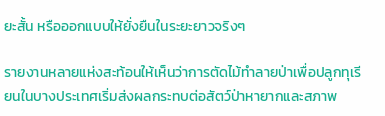ยะสั้น หรือออกแบบให้ยั่งยืนในระยะยาวจริงๆ

รายงานหลายแห่งสะท้อนให้เห็นว่าการตัดไม้ทำลายป่าเพื่อปลูกทุเรียนในบางประเทศเริ่มส่งผลกระทบต่อสัตว์ป่าหายากและสภาพ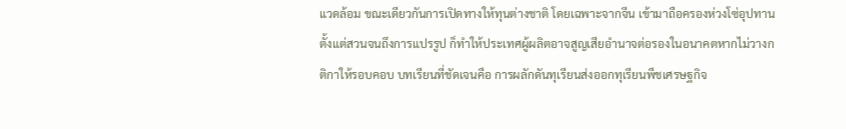แวดล้อม ขณะเดียวกันการเปิดทางให้ทุนต่างชาติ โดยเฉพาะจากจีน เข้ามาถือครองห่วงโซ่อุปทานตั้งแต่สวนจนถึงการแปรรูป ก็ทำให้ประเทศผู้ผลิตอาจสูญเสียอำนาจต่อรองในอนาคตหากไม่วางกติกาให้รอบคอบ บทเรียนที่ชัดเจนคือ การผลักดันทุเรียนส่งออกทุเรียนพืชเศรษฐกิจ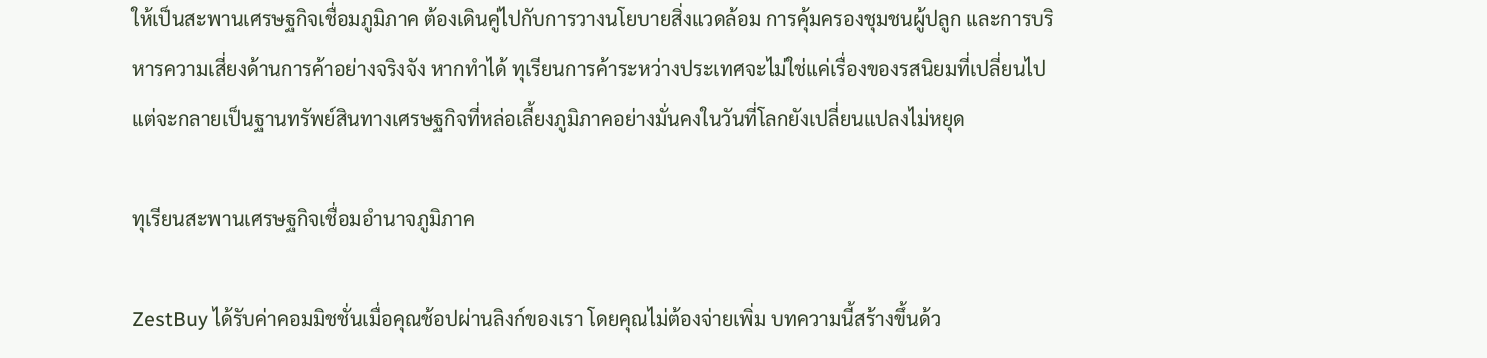ให้เป็นสะพานเศรษฐกิจเชื่อมภูมิภาค ต้องเดินคู่ไปกับการวางนโยบายสิ่งแวดล้อม การคุ้มครองชุมชนผู้ปลูก และการบริหารความเสี่ยงด้านการค้าอย่างจริงจัง หากทำได้ ทุเรียนการค้าระหว่างประเทศจะไม่ใช่แค่เรื่องของรสนิยมที่เปลี่ยนไป แต่จะกลายเป็นฐานทรัพย์สินทางเศรษฐกิจที่หล่อเลี้ยงภูมิภาคอย่างมั่นคงในวันที่โลกยังเปลี่ยนแปลงไม่หยุด

ทุเรียนสะพานเศรษฐกิจเชื่อมอำนาจภูมิภาค

ZestBuy ได้รับค่าคอมมิชชั่นเมื่อคุณช้อปผ่านลิงก์ของเรา โดยคุณไม่ต้องจ่ายเพิ่ม บทความนี้สร้างขึ้นด้ว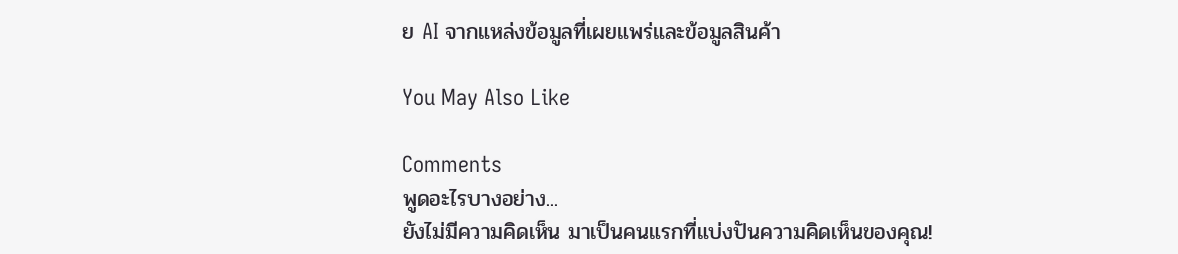ย AI จากแหล่งข้อมูลที่เผยแพร่และข้อมูลสินค้า

You May Also Like

Comments
พูดอะไรบางอย่าง...
ยังไม่มีความคิดเห็น มาเป็นคนแรกที่แบ่งปันความคิดเห็นของคุณ!